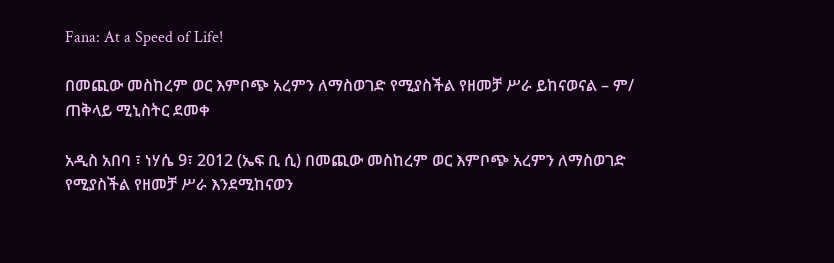Fana: At a Speed of Life!

በመጪው መስከረም ወር እምቦጭ አረምን ለማስወገድ የሚያስችል የዘመቻ ሥራ ይከናወናል – ም/ ጠቅላይ ሚኒስትር ደመቀ

አዲስ አበባ ፣ ነሃሴ 9፣ 2012 (ኤፍ ቢ ሲ) በመጪው መስከረም ወር እምቦጭ አረምን ለማስወገድ የሚያስችል የዘመቻ ሥራ እንደሚከናወን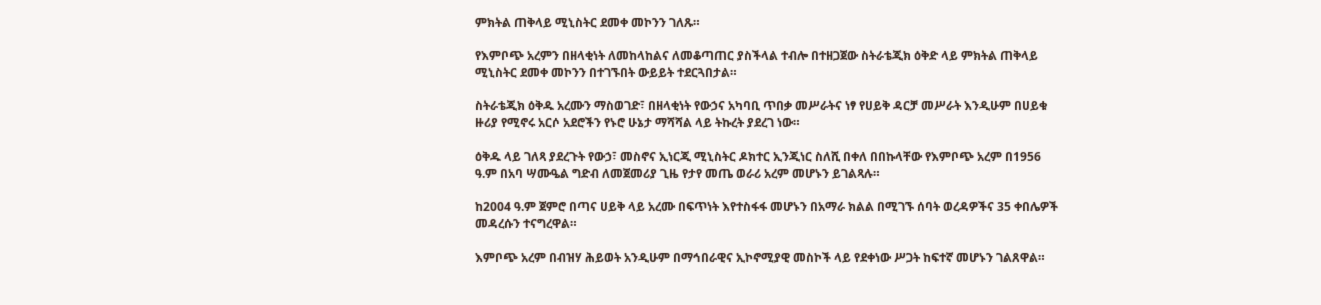ምክትል ጠቅላይ ሚኒስትር ደመቀ መኮንን ገለጹ።

የእምቦጭ አረምን በዘላቂነት ለመከላከልና ለመቆጣጠር ያስችላል ተብሎ በተዘጋጀው ስትራቴጂክ ዕቅድ ላይ ምክትል ጠቅላይ ሚኒስትር ደመቀ መኮንን በተገኙበት ውይይት ተደርጓበታል።

ስትራቴጂክ ዕቅዱ አረሙን ማስወገድ፣ በዘላቂነት የውኃና አካባቢ ጥበቃ መሥራትና ነፃ የሀይቅ ዳርቻ መሥራት እንዲሁም በሀይቁ ዙሪያ የሚኖሩ አርሶ አደሮችን የኑሮ ሁኔታ ማሻሻል ላይ ትኩረት ያደረገ ነው።

ዕቅዱ ላይ ገለጻ ያደረጉት የውኃ፣ መስኖና ኢነርጂ ሚኒስትር ዶክተር ኢንጂነር ስለሺ በቀለ በበኩላቸው የእምቦጭ አረም በ1956 ዓ.ም በአባ ሣሙዔል ግድብ ለመጀመሪያ ጊዜ የታየ መጤ ወራሪ አረም መሆኑን ይገልጻሉ።

ከ2004 ዓ.ም ጀምሮ በጣና ሀይቅ ላይ አረሙ በፍጥነት እየተስፋፋ መሆኑን በአማራ ክልል በሚገኙ ሰባት ወረዳዎችና 35 ቀበሌዎች መዳረሱን ተናግረዋል።

እምቦጭ አረም በብዝሃ ሕይወት አንዲሁም በማኅበራዊና ኢኮኖሚያዊ መስኮች ላይ የደቀነው ሥጋት ከፍተኛ መሆኑን ገልጸዋል።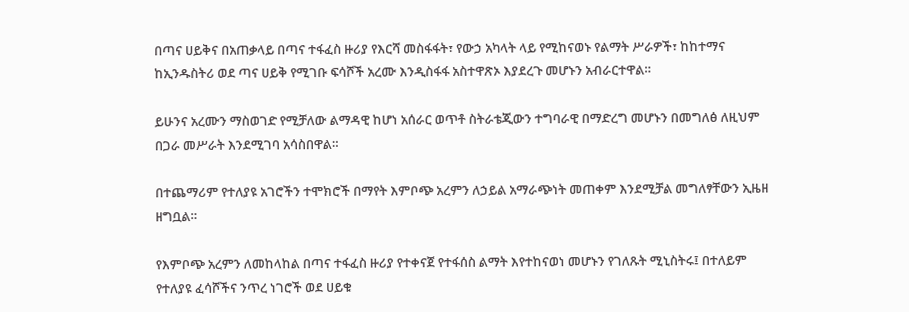በጣና ሀይቅና በአጠቃላይ በጣና ተፋፈስ ዙሪያ የእርሻ መስፋፋት፣ የውኃ አካላት ላይ የሚከናወኑ የልማት ሥራዎች፣ ከከተማና ከኢንዱስትሪ ወደ ጣና ሀይቅ የሚገቡ ፍሳሾች አረሙ እንዲስፋፋ አስተዋጽኦ እያደረጉ መሆኑን አብራርተዋል።

ይሁንና አረሙን ማስወገድ የሚቻለው ልማዳዊ ከሆነ አሰራር ወጥቶ ስትራቴጂውን ተግባራዊ በማድረግ መሆኑን በመግለፅ ለዚህም በጋራ መሥራት እንደሚገባ አሳስበዋል።

በተጨማሪም የተለያዩ አገሮችን ተሞክሮች በማየት እምቦጭ አረምን ለኃይል አማራጭነት መጠቀም እንደሚቻል መግለፃቸውን ኢዜዘ ዘግቧል።

የእምቦጭ አረምን ለመከላከል በጣና ተፋፈስ ዙሪያ የተቀናጀ የተፋሰስ ልማት እየተከናወነ መሆኑን የገለጹት ሚኒስትሩ፤ በተለይም የተለያዩ ፈሳሾችና ንጥረ ነገሮች ወደ ሀይቁ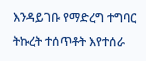እንዳይገቡ የማድረግ ተግባር ትኩረት ተሰጥቶት እየተሰራ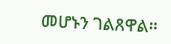መሆኑን ገልጸዋል።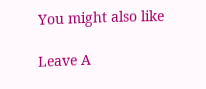You might also like

Leave A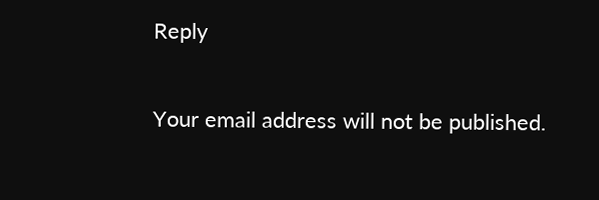Reply

Your email address will not be published.